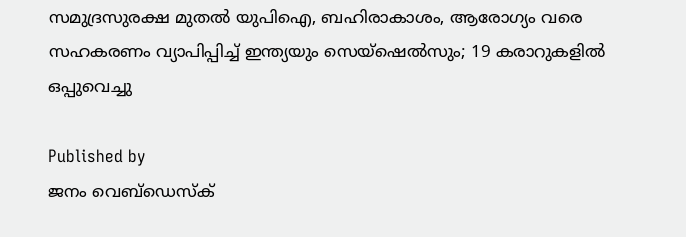സമുദ്രസുരക്ഷ മുതൽ യുപിഐ, ബഹിരാകാശം, ആരോഗ്യം വരെ സഹകരണം വ്യാപിപ്പിച്ച് ഇന്ത്യയും സെയ്ഷെൽസും; 19 കരാറുകളിൽ ഒപ്പുവെച്ചു

Published by
ജനം വെബ്‌ഡെസ്ക്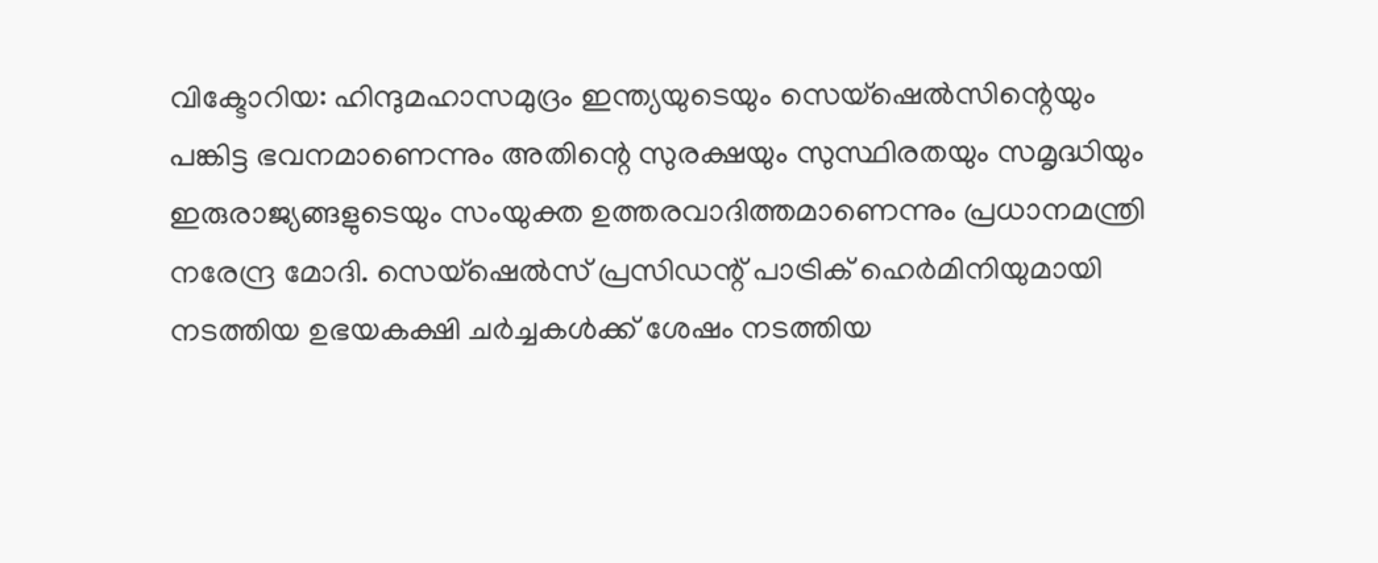വിക്ടോറിയ: ഹിന്ദുമഹാസമുദ്രം ഇന്ത്യയുടെയും സെയ്ഷെൽസിന്റെയും പങ്കിട്ട ഭവനമാണെന്നും അതിന്റെ സുരക്ഷയും സുസ്ഥിരതയും സമൃദ്ധിയും ഇരുരാജ്യങ്ങളുടെയും സംയുക്ത ഉത്തരവാദിത്തമാണെന്നും പ്രധാനമന്ത്രി നരേന്ദ്ര മോദി. സെയ്ഷെൽസ് പ്രസിഡന്റ് പാട്രിക് ഹെർമിനിയുമായി നടത്തിയ ഉഭയകക്ഷി ചർച്ചകൾക്ക് ശേഷം നടത്തിയ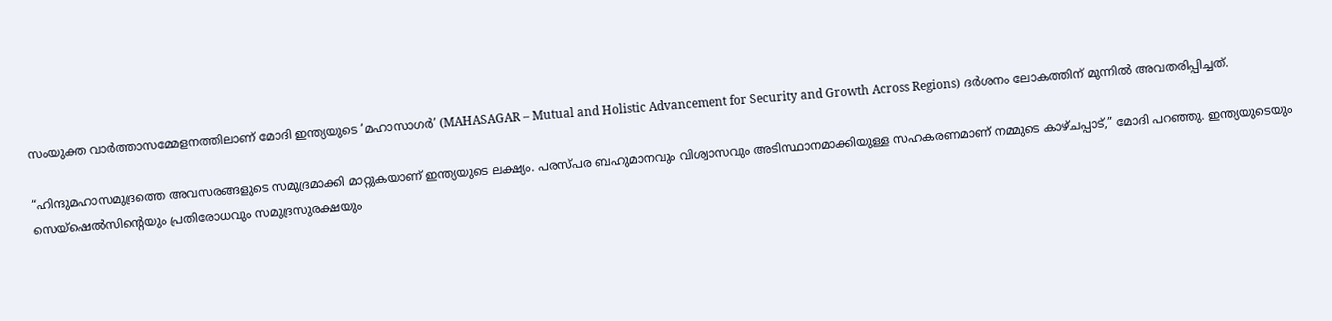സംയുക്ത വാർത്താസമ്മേളനത്തിലാണ് മോദി ഇന്ത്യയുടെ ‘മഹാസാഗർ’ (MAHASAGAR – Mutual and Holistic Advancement for Security and Growth Across Regions) ദർശനം ലോകത്തിന് മുന്നിൽ അവതരിപ്പിച്ചത്.

“ഹിന്ദുമഹാസമുദ്രത്തെ അവസരങ്ങളുടെ സമുദ്രമാക്കി മാറ്റുകയാണ് ഇന്ത്യയുടെ ലക്ഷ്യം. പരസ്പര ബഹുമാനവും വിശ്വാസവും അടിസ്ഥാനമാക്കിയുള്ള സഹകരണമാണ് നമ്മുടെ കാഴ്ചപ്പാട്,” മോദി പറഞ്ഞു. ഇന്ത്യയുടെയും സെയ്ഷെൽസിന്റെയും പ്രതിരോധവും സമുദ്രസുരക്ഷയും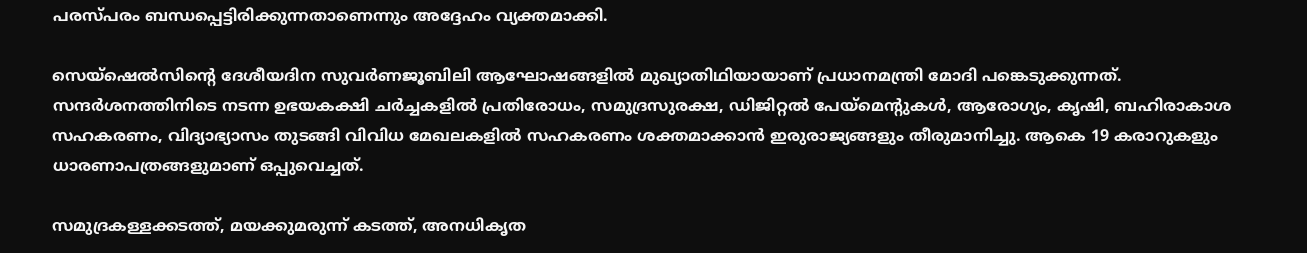പരസ്പരം ബന്ധപ്പെട്ടിരിക്കുന്നതാണെന്നും അദ്ദേഹം വ്യക്തമാക്കി.

സെയ്ഷെൽസിന്റെ ദേശീയദിന സുവർണജൂബിലി ആഘോഷങ്ങളിൽ മുഖ്യാതിഥിയായാണ് പ്രധാനമന്ത്രി മോദി പങ്കെടുക്കുന്നത്. സന്ദർശനത്തിനിടെ നടന്ന ഉഭയകക്ഷി ചർച്ചകളിൽ പ്രതിരോധം, സമുദ്രസുരക്ഷ, ഡിജിറ്റൽ പേയ്മെന്റുകൾ, ആരോഗ്യം, കൃഷി, ബഹിരാകാശ സഹകരണം, വിദ്യാഭ്യാസം തുടങ്ങി വിവിധ മേഖലകളിൽ സഹകരണം ശക്തമാക്കാൻ ഇരുരാജ്യങ്ങളും തീരുമാനിച്ചു. ആകെ 19 കരാറുകളും ധാരണാപത്രങ്ങളുമാണ് ഒപ്പുവെച്ചത്.

സമുദ്രകള്ളക്കടത്ത്, മയക്കുമരുന്ന് കടത്ത്, അനധികൃത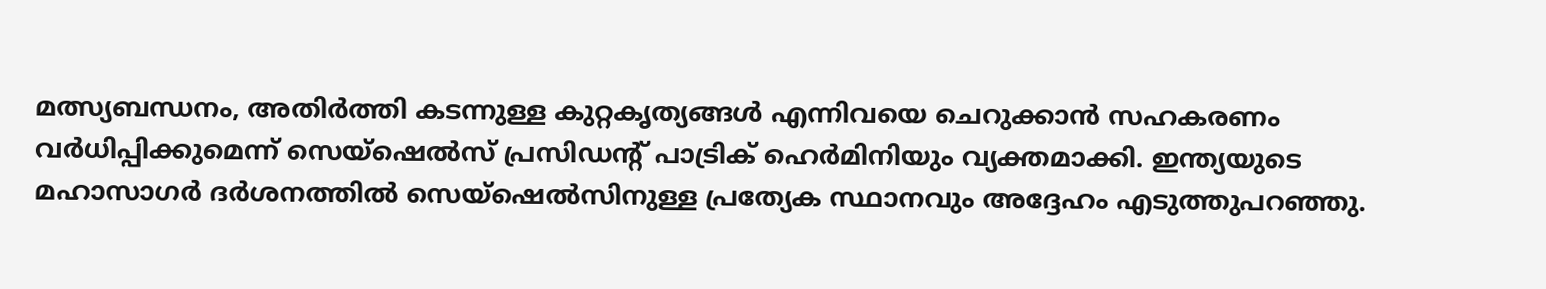മത്സ്യബന്ധനം, അതിർത്തി കടന്നുള്ള കുറ്റകൃത്യങ്ങൾ എന്നിവയെ ചെറുക്കാൻ സഹകരണം വർധിപ്പിക്കുമെന്ന് സെയ്ഷെൽസ് പ്രസിഡന്റ് പാട്രിക് ഹെർമിനിയും വ്യക്തമാക്കി. ഇന്ത്യയുടെ മഹാസാഗർ ദർശനത്തിൽ സെയ്ഷെൽസിനുള്ള പ്രത്യേക സ്ഥാനവും അദ്ദേഹം എടുത്തുപറഞ്ഞു.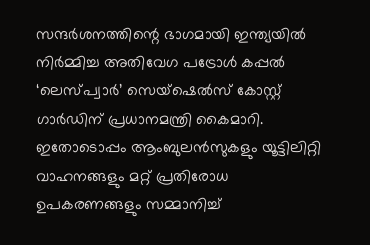സന്ദർശനത്തിന്റെ ഭാഗമായി ഇന്ത്യയിൽ നിർമ്മിച്ച അതിവേഗ പട്രോൾ കപ്പൽ ‘ലെസ്പ്വാർ’ സെയ്ഷെൽസ് കോസ്റ്റ് ഗാർഡിന് പ്രധാനമന്ത്രി കൈമാറി. ഇതോടൊപ്പം ആംബുലൻസുകളും യൂട്ടിലിറ്റി വാഹനങ്ങളും മറ്റ് പ്രതിരോധ ഉപകരണങ്ങളും സമ്മാനിച്ച്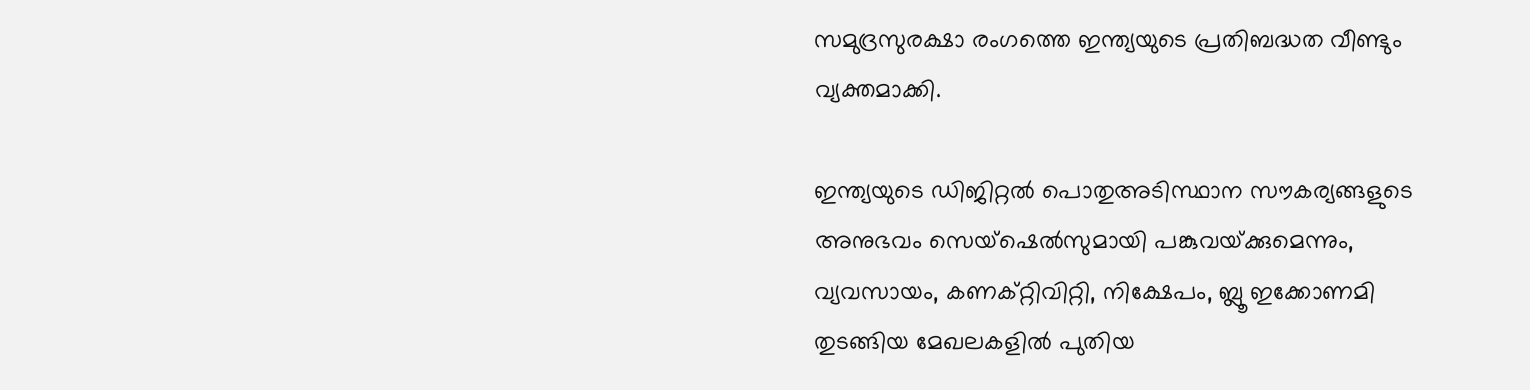സമുദ്രസുരക്ഷാ രംഗത്തെ ഇന്ത്യയുടെ പ്രതിബദ്ധത വീണ്ടും വ്യക്തമാക്കി.

ഇന്ത്യയുടെ ഡിജിറ്റൽ പൊതുഅടിസ്ഥാന സൗകര്യങ്ങളുടെ അനുഭവം സെയ്ഷെൽസുമായി പങ്കുവയ്‌ക്കുമെന്നും, വ്യവസായം, കണക്റ്റിവിറ്റി, നിക്ഷേപം, ബ്ലൂ ഇക്കോണമി തുടങ്ങിയ മേഖലകളിൽ പുതിയ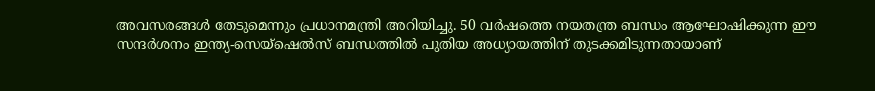അവസരങ്ങൾ തേടുമെന്നും പ്രധാനമന്ത്രി അറിയിച്ചു. 50 വർഷത്തെ നയതന്ത്ര ബന്ധം ആഘോഷിക്കുന്ന ഈ സന്ദർശനം ഇന്ത്യ-സെയ്ഷെൽസ് ബന്ധത്തിൽ പുതിയ അധ്യായത്തിന് തുടക്കമിടുന്നതായാണ്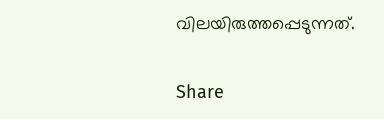വിലയിരുത്തപ്പെടുന്നത്.

Share